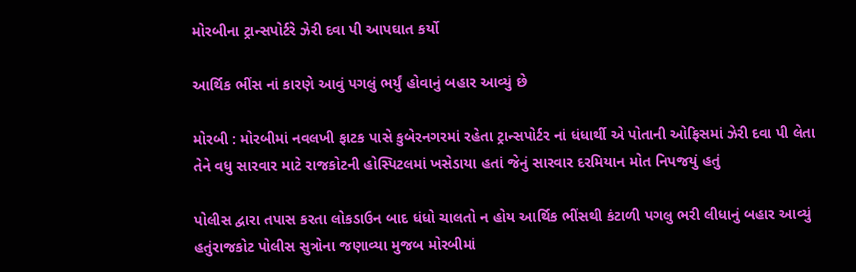મોરબીના ટ્રાન્સપોર્ટરે ઝેરી દવા પી આપઘાત કર્યો

આર્થિક ભીંસ નાં કારણે આવું પગલું ભર્યું હોવાનું બહાર આવ્યું છે

મોરબી : મોરબીમાં નવલખી ફાટક પાસે કુબેરનગરમાં રહેતા ટ્રાન્સપોર્ટર નાં ધંધાર્થી એ પોતાની ઓફિસમાં ઝેરી દવા પી લેતા તેને વધુ સારવાર માટે રાજકોટની હોસ્પિટલમાં ખસેડાયા હતાં જેનું સારવાર દરમિયાન મોત નિપજયું હતું

પોલીસ દ્વારા તપાસ કરતા લોકડાઉન બાદ ધંધો ચાલતો ન હોય આર્થિક ભીંસથી કંટાળી પગલુ ભરી લીધાનું બહાર આવ્યું હતુંરાજકોટ પોલીસ સુત્રોના જણાવ્યા મુજબ મોરબીમાં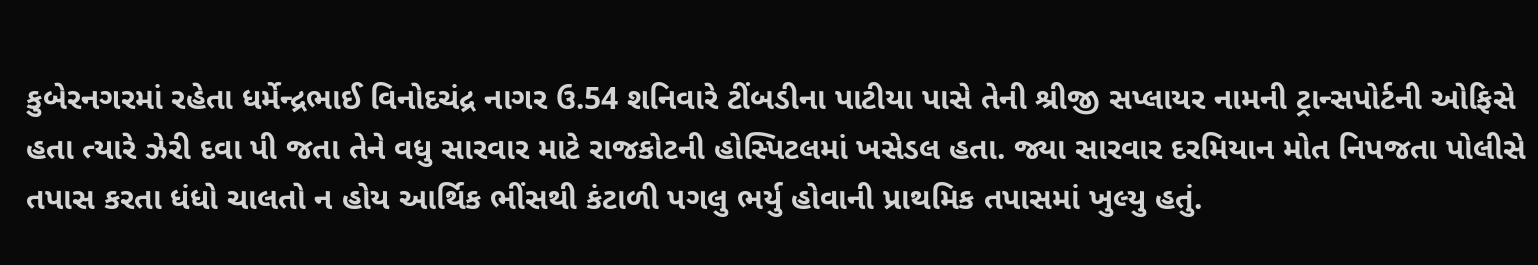કુબેરનગરમાં રહેતા ધર્મેન્દ્રભાઈ વિનોદચંદ્ર નાગર ઉ.54 શનિવારે ટીંબડીના પાટીયા પાસે તેની શ્રીજી સપ્લાયર નામની ટ્રાન્સપોર્ટની ઓફિસે હતા ત્યારે ઝેરી દવા પી જતા તેને વધુ સારવાર માટે રાજકોટની હોસ્પિટલમાં ખસેડલ હતા. જ્યા સારવાર દરમિયાન મોત નિપજતા પોલીસે તપાસ કરતા ધંધો ચાલતો ન હોય આર્થિક ભીંસથી કંટાળી પગલુ ભર્યુ હોવાની પ્રાથમિક તપાસમાં ખુલ્યુ હતું.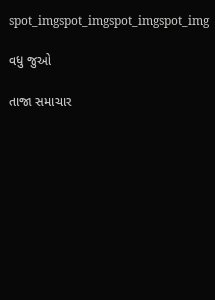spot_imgspot_imgspot_imgspot_img

વધુ જુઓ

તાજા સમાચાર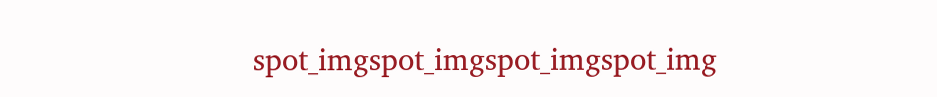spot_imgspot_imgspot_imgspot_img